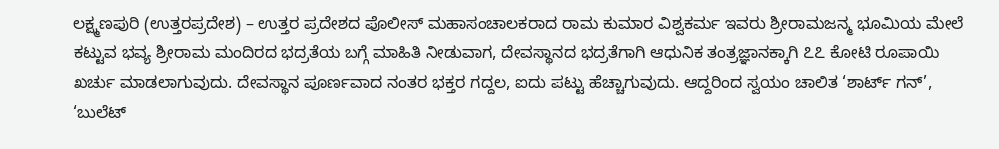ಲಕ್ಷ್ಮಣಪುರಿ (ಉತ್ತರಪ್ರದೇಶ) – ಉತ್ತರ ಪ್ರದೇಶದ ಪೊಲೀಸ್ ಮಹಾಸಂಚಾಲಕರಾದ ರಾಮ ಕುಮಾರ ವಿಶ್ವಕರ್ಮ ಇವರು ಶ್ರೀರಾಮಜನ್ಮ ಭೂಮಿಯ ಮೇಲೆ ಕಟ್ಟುವ ಭವ್ಯ ಶ್ರೀರಾಮ ಮಂದಿರದ ಭದ್ರತೆಯ ಬಗ್ಗೆ ಮಾಹಿತಿ ನೀಡುವಾಗ, ದೇವಸ್ಥಾನದ ಭದ್ರತೆಗಾಗಿ ಆಧುನಿಕ ತಂತ್ರಜ್ಞಾನಕ್ಕಾಗಿ ೭೭ ಕೋಟಿ ರೂಪಾಯಿ ಖರ್ಚು ಮಾಡಲಾಗುವುದು. ದೇವಸ್ಥಾನ ಪೂರ್ಣವಾದ ನಂತರ ಭಕ್ತರ ಗದ್ದಲ, ಐದು ಪಟ್ಟು ಹೆಚ್ಚಾಗುವುದು. ಆದ್ದರಿಂದ ಸ್ವಯಂ ಚಾಲಿತ ‘ಶಾರ್ಟ್ ಗನ್’, ‘ಬುಲೆಟ್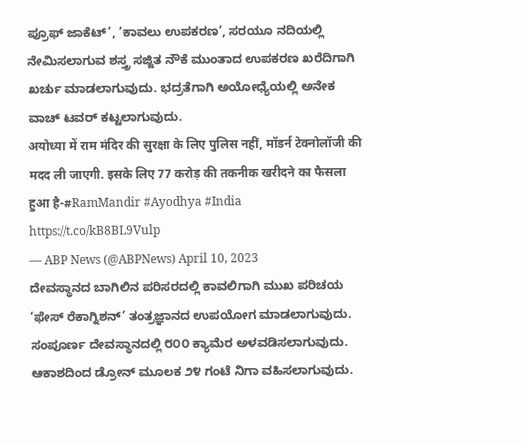ಪ್ರೂಫ್ ಜಾಕೆಟ್’, ‘ಕಾವಲು ಉಪಕರಣ’, ಸರಯೂ ನದಿಯಲ್ಲಿ ನೇಮಿಸಲಾಗುವ ಶಸ್ತ್ರ ಸಜ್ಜಿತ ನೌಕೆ ಮುಂತಾದ ಉಪಕರಣ ಖರೆದಿಗಾಗಿ ಖರ್ಚು ಮಾಡಲಾಗುವುದು. ಭದ್ರತೆಗಾಗಿ ಅಯೋಧ್ಯೆಯಲ್ಲಿ ಅನೇಕ ವಾಚ್ ಟವರ್ ಕಟ್ಟಲಾಗುವುದು.
अयोध्या में राम मंदिर की सुरक्षा के लिए पुलिस नहीं, मॉडर्न टेक्नोलॉजी की मदद ली जाएगी. इसके लिए 77 करोड़ की तकनीक खरीदने का फैसला हुआ है-#RamMandir #Ayodhya #India https://t.co/kB8BL9Vulp
— ABP News (@ABPNews) April 10, 2023
ದೇವಸ್ಥಾನದ ಬಾಗಿಲಿನ ಪರಿಸರದಲ್ಲಿ ಕಾವಲಿಗಾಗಿ ಮುಖ ಪರಿಚಯ ‘ಫೇಸ್ ರೆಕಾಗ್ನಿಶನ್’ ತಂತ್ರಜ್ಞಾನದ ಉಪಯೋಗ ಮಾಡಲಾಗುವುದು. ಸಂಪೂರ್ಣ ದೇವಸ್ಥಾನದಲ್ಲಿ ೮೦೦ ಕ್ಯಾಮೆರ ಅಳವಡಿಸಲಾಗುವುದು. ಆಕಾಶದಿಂದ ಡ್ರೋನ್ ಮೂಲಕ ೨೪ ಗಂಟೆ ನಿಗಾ ವಹಿಸಲಾಗುವುದು.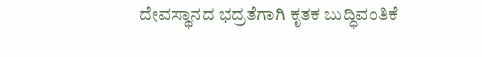ದೇವಸ್ಥಾನದ ಭದ್ರತೆಗಾಗಿ ಕೃತಕ ಬುದ್ಧಿವಂತಿಕೆ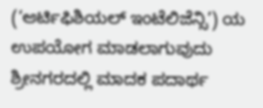(‘ಆರ್ಟಿಫಿಶಿಯಲ್ ಇಂಟೆಲಿಜೆನ್ಸಿ’) ಯ ಉಪಯೋಗ ಮಾಡಲಾಗುವುದು
ಶ್ರೀನಗರದಲ್ಲಿ ಮಾದಕ ಪದಾರ್ಥ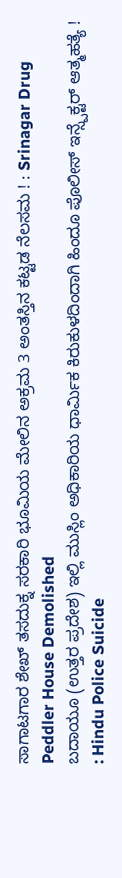ಸಾಗಾಟಗಾರ ಶೇಖ್ ತಸದುಕ್ನ ಸರಕಾರಿ ಭೂಮಿಯ ಮೇಲಿನ ಅಕ್ರಮ 3 ಅಂತಸ್ತಿನ ಕಟ್ಟಡ ನೆಲಸಮ ! : Srinagar Drug Peddler House Demolished
ಬದಾಯೂ (ಉತ್ತರ ಪ್ರದೇಶ) ಇಲ್ಲಿ ಮುಸ್ಲಿಂ ಅಧಿಕಾರಿಯ ಧಾರ್ಮಿಕ ಕಿರುಕುಳದಿಂದಾಗಿ ಹಿಂದೂ ಪೊಲೀಸ್ ಇನ್ಸ್ಪೆಕ್ಟರ್ ಆತ್ಮಹತ್ಯೆ ! : Hindu Police Suicide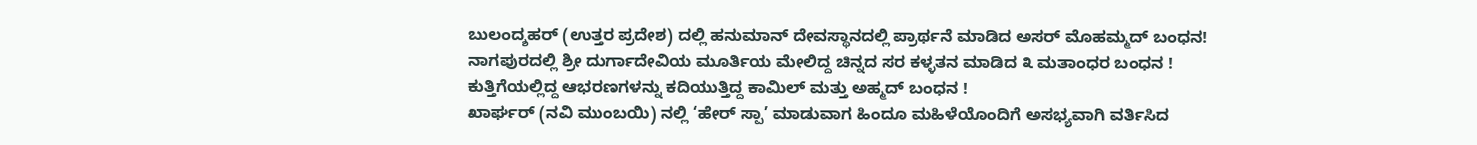ಬುಲಂದ್ಶಹರ್ (ಉತ್ತರ ಪ್ರದೇಶ) ದಲ್ಲಿ ಹನುಮಾನ್ ದೇವಸ್ಥಾನದಲ್ಲಿ ಪ್ರಾರ್ಥನೆ ಮಾಡಿದ ಅಸರ್ ಮೊಹಮ್ಮದ್ ಬಂಧನ!
ನಾಗಪುರದಲ್ಲಿ ಶ್ರೀ ದುರ್ಗಾದೇವಿಯ ಮೂರ್ತಿಯ ಮೇಲಿದ್ದ ಚಿನ್ನದ ಸರ ಕಳ್ಳತನ ಮಾಡಿದ ೩ ಮತಾಂಧರ ಬಂಧನ !
ಕುತ್ತಿಗೆಯಲ್ಲಿದ್ದ ಆಭರಣಗಳನ್ನು ಕದಿಯುತ್ತಿದ್ದ ಕಾಮಿಲ್ ಮತ್ತು ಅಹ್ಮದ್ ಬಂಧನ !
ಖಾರ್ಘರ್ (ನವಿ ಮುಂಬಯಿ) ನಲ್ಲಿ ‘ಹೇರ್ ಸ್ಪಾ’ ಮಾಡುವಾಗ ಹಿಂದೂ ಮಹಿಳೆಯೊಂದಿಗೆ ಅಸಭ್ಯವಾಗಿ ವರ್ತಿಸಿದ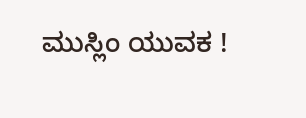ಮುಸ್ಲಿಂ ಯುವಕ !